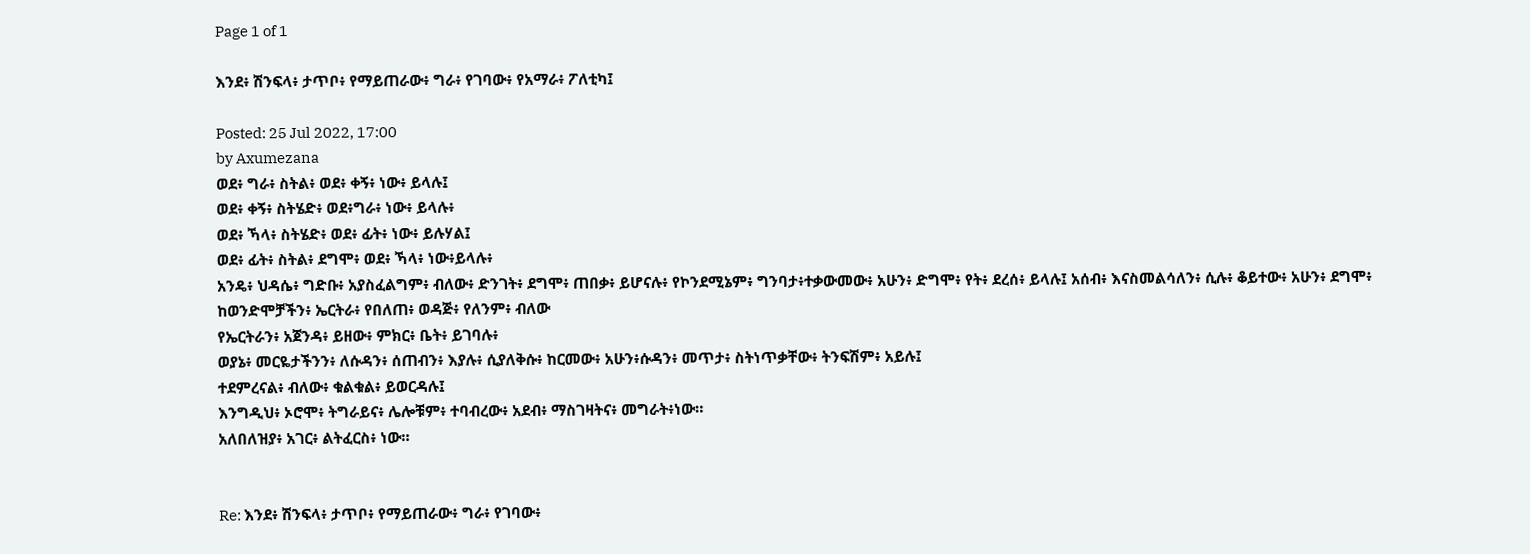Page 1 of 1

እንደ፥ ሽንፍላ፥ ታጥቦ፥ የማይጠራው፥ ግራ፥ የገባው፥ የአማራ፥ ፖለቲካ፤

Posted: 25 Jul 2022, 17:00
by Axumezana
ወደ፥ ግራ፥ ስትል፥ ወደ፥ ቀኝ፥ ነው፥ ይላሉ፤
ወደ፥ ቀኝ፥ ስትሄድ፥ ወደ፥ግራ፥ ነው፥ ይላሉ፥
ወደ፥ ኻላ፥ ስትሄድ፥ ወደ፥ ፊት፥ ነው፥ ይሉሃል፤
ወደ፥ ፊት፥ ስትል፥ ደግሞ፥ ወደ፥ ኻላ፥ ነው፥ይላሉ፥
አንዴ፥ ህዳሴ፥ ግድቡ፥ አያስፈልግም፥ ብለው፥ ድንገት፥ ደግሞ፥ ጠበቃ፥ ይሆናሉ፥ የኮንደሚኔም፥ ግንባታ፥ተቃውመው፥ አሁን፥ ድግሞ፥ የት፥ ደረሰ፥ ይላሉ፤ አሰብ፥ እናስመልሳለን፥ ሲሉ፥ ቆይተው፥ አሁን፥ ደግሞ፥ ከወንድሞቻችን፥ ኤርትራ፥ የበለጠ፥ ወዳጅ፥ የለንም፥ ብለው
የኤርትራን፥ አጀንዳ፥ ይዘው፥ ምክር፥ ቤት፥ ይገባሉ፥
ወያኔ፥ መርዬታችንን፥ ለሱዳን፥ ሰጠብን፥ እያሉ፥ ሲያለቅሱ፥ ከርመው፥ አሁን፥ሱዳን፥ መጥታ፥ ስትነጥቃቸው፥ ትንፍሽም፥ አይሉ፤
ተደምረናል፥ ብለው፥ ቁልቁል፥ ይወርዳሉ፤
እንግዲህ፥ ኦሮሞ፥ ትግራይና፥ ሌሎቹም፥ ተባብረው፥ አደብ፥ ማስገዛትና፥ መግራት፥ነው።
አለበለዝያ፥ አገር፥ ልትፈርስ፥ ነው።


Re: እንደ፥ ሽንፍላ፥ ታጥቦ፥ የማይጠራው፥ ግራ፥ የገባው፥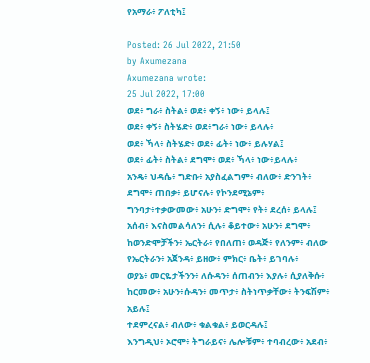የአማራ፥ ፖለቲካ፤

Posted: 26 Jul 2022, 21:50
by Axumezana
Axumezana wrote:
25 Jul 2022, 17:00
ወደ፥ ግራ፥ ስትል፥ ወደ፥ ቀኝ፥ ነው፥ ይላሉ፤
ወደ፥ ቀኝ፥ ስትሄድ፥ ወደ፥ግራ፥ ነው፥ ይላሉ፥
ወደ፥ ኻላ፥ ስትሄድ፥ ወደ፥ ፊት፥ ነው፥ ይሉሃል፤
ወደ፥ ፊት፥ ስትል፥ ደግሞ፥ ወደ፥ ኻላ፥ ነው፥ይላሉ፥
አንዴ፥ ህዳሴ፥ ግድቡ፥ አያስፈልግም፥ ብለው፥ ድንገት፥ ደግሞ፥ ጠበቃ፥ ይሆናሉ፥ የኮንደሚኔም፥ ግንባታ፥ተቃውመው፥ አሁን፥ ድግሞ፥ የት፥ ደረሰ፥ ይላሉ፤ አሰብ፥ እናስመልሳለን፥ ሲሉ፥ ቆይተው፥ አሁን፥ ደግሞ፥ ከወንድሞቻችን፥ ኤርትራ፥ የበለጠ፥ ወዳጅ፥ የለንም፥ ብለው
የኤርትራን፥ አጀንዳ፥ ይዘው፥ ምክር፥ ቤት፥ ይገባሉ፥
ወያኔ፥ መርዬታችንን፥ ለሱዳን፥ ሰጠብን፥ እያሉ፥ ሲያለቅሱ፥ ከርመው፥ አሁን፥ሱዳን፥ መጥታ፥ ስትነጥቃቸው፥ ትንፍሽም፥ አይሉ፤
ተደምረናል፥ ብለው፥ ቁልቁል፥ ይወርዳሉ፤
እንግዲህ፥ ኦሮሞ፥ ትግራይና፥ ሌሎቹም፥ ተባብረው፥ አደብ፥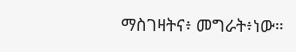ማስገዛትና፥ መግራት፥ነው።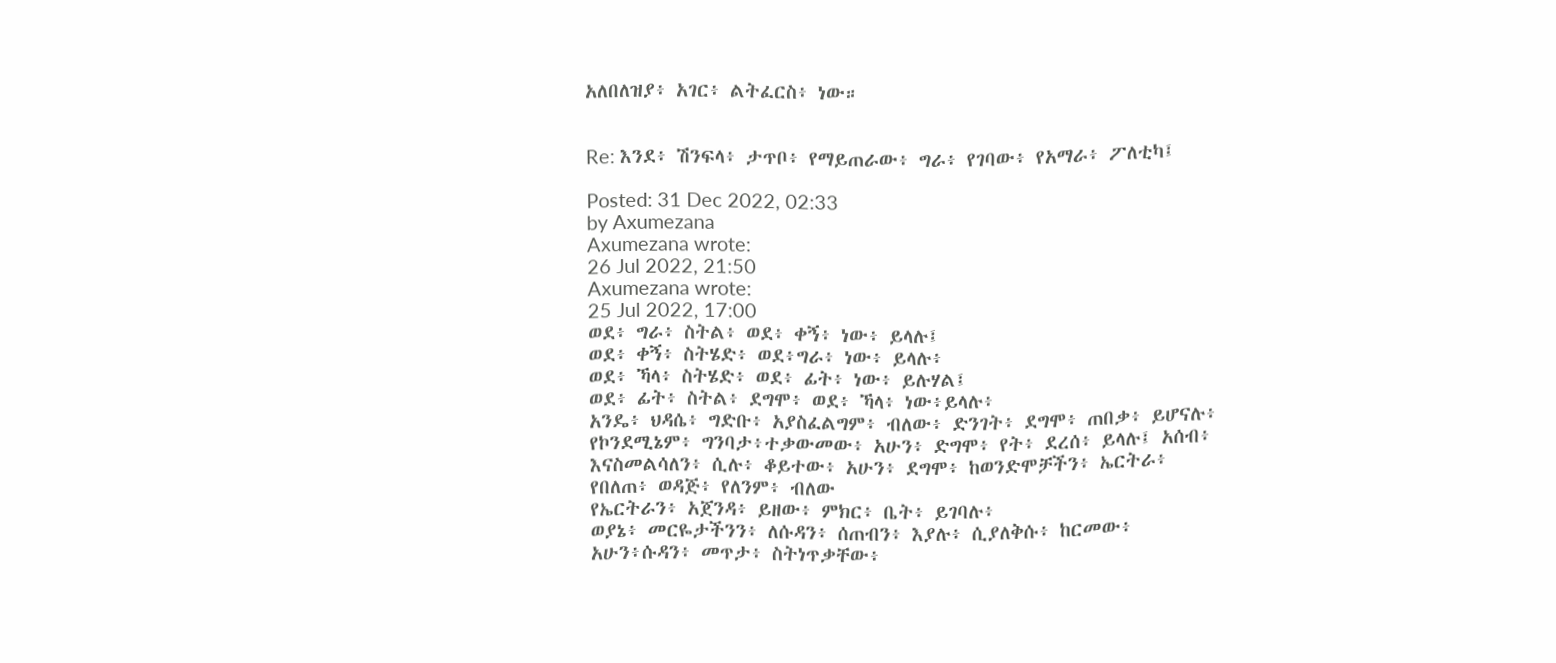አለበለዝያ፥ አገር፥ ልትፈርስ፥ ነው።


Re: እንደ፥ ሽንፍላ፥ ታጥቦ፥ የማይጠራው፥ ግራ፥ የገባው፥ የአማራ፥ ፖለቲካ፤

Posted: 31 Dec 2022, 02:33
by Axumezana
Axumezana wrote:
26 Jul 2022, 21:50
Axumezana wrote:
25 Jul 2022, 17:00
ወደ፥ ግራ፥ ስትል፥ ወደ፥ ቀኝ፥ ነው፥ ይላሉ፤
ወደ፥ ቀኝ፥ ስትሄድ፥ ወደ፥ግራ፥ ነው፥ ይላሉ፥
ወደ፥ ኻላ፥ ስትሄድ፥ ወደ፥ ፊት፥ ነው፥ ይሉሃል፤
ወደ፥ ፊት፥ ስትል፥ ደግሞ፥ ወደ፥ ኻላ፥ ነው፥ይላሉ፥
አንዴ፥ ህዳሴ፥ ግድቡ፥ አያስፈልግም፥ ብለው፥ ድንገት፥ ደግሞ፥ ጠበቃ፥ ይሆናሉ፥ የኮንደሚኔም፥ ግንባታ፥ተቃውመው፥ አሁን፥ ድግሞ፥ የት፥ ደረሰ፥ ይላሉ፤ አሰብ፥ እናስመልሳለን፥ ሲሉ፥ ቆይተው፥ አሁን፥ ደግሞ፥ ከወንድሞቻችን፥ ኤርትራ፥ የበለጠ፥ ወዳጅ፥ የለንም፥ ብለው
የኤርትራን፥ አጀንዳ፥ ይዘው፥ ምክር፥ ቤት፥ ይገባሉ፥
ወያኔ፥ መርዬታችንን፥ ለሱዳን፥ ሰጠብን፥ እያሉ፥ ሲያለቅሱ፥ ከርመው፥ አሁን፥ሱዳን፥ መጥታ፥ ስትነጥቃቸው፥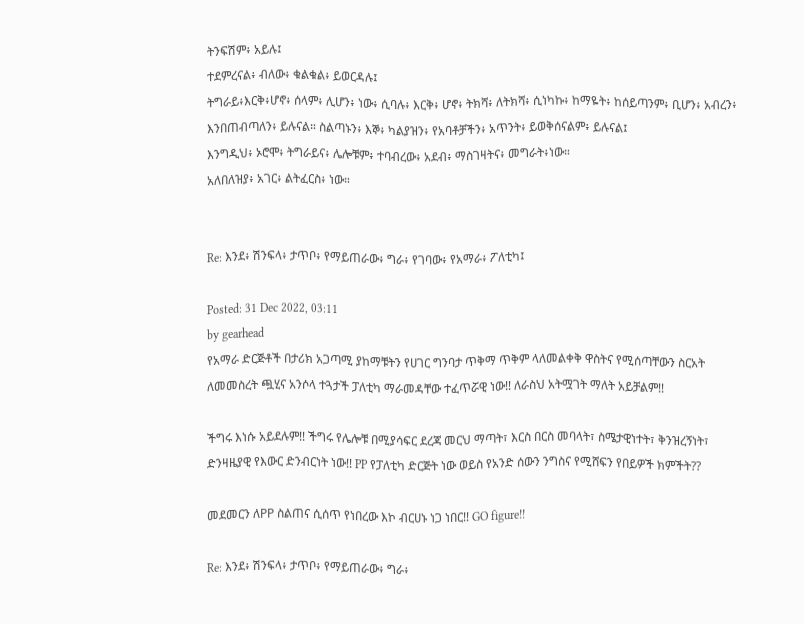ትንፍሽም፥ አይሉ፤
ተደምረናል፥ ብለው፥ ቁልቁል፥ ይወርዳሉ፤
ትግራይ፥እርቅ፥ሆኖ፥ ሰላም፥ ሊሆን፥ ነው፥ ሲባሉ፥ እርቅ፥ ሆኖ፥ ትክሻ፥ ለትክሻ፥ ሲነካኩ፥ ከማዬት፥ ከሰይጣንም፥ ቢሆን፥ አብረን፥ እንበጠብጣለን፥ ይሉናል። ስልጣኑን፥ እኞ፥ ካልያዝን፥ የአባቶቻችን፥ አጥንት፥ ይወቅሰናልም፥ ይሉናል፤
እንግዲህ፥ ኦሮሞ፥ ትግራይና፥ ሌሎቹም፥ ተባብረው፥ አደብ፥ ማስገዛትና፥ መግራት፥ነው።
አለበለዝያ፥ አገር፥ ልትፈርስ፥ ነው።


Re: እንደ፥ ሽንፍላ፥ ታጥቦ፥ የማይጠራው፥ ግራ፥ የገባው፥ የአማራ፥ ፖለቲካ፤

Posted: 31 Dec 2022, 03:11
by gearhead
የአማራ ድርጅቶች በታሪክ አጋጣሚ ያከማቹትን የሀገር ግንባታ ጥቅማ ጥቅም ላለመልቀቅ ዋስትና የሚሰጣቸውን ስርአት ለመመስረት ጯሂና አንሶላ ተጓታች ፓለቲካ ማራመዳቸው ተፈጥሯዊ ነው!! ለራስህ አትሟገት ማለት አይቻልም!!

ችግሩ እነሱ አይደሉም!! ችግሩ የሌሎቹ በሚያሳፍር ደረጃ መርህ ማጣት፣ እርስ በርስ መባላት፣ ስሜታዊነተት፣ ቅንዝረኝነት፣ ድንዛዜያዊ የእውር ድንብርነት ነው!! PP የፓለቲካ ድርጅት ነው ወይስ የአንድ ሰውን ንግስና የሚሸፍን የበይዎች ክምችት??

መደመርን ለPP ስልጠና ሲሰጥ የነበረው እኮ ብርሀኑ ነጋ ነበር!! GO figure!!

Re: እንደ፥ ሽንፍላ፥ ታጥቦ፥ የማይጠራው፥ ግራ፥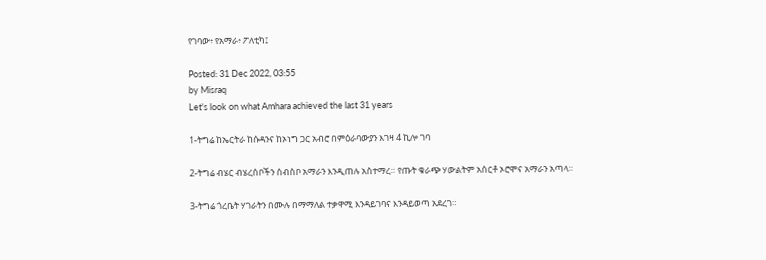የገባው፥ የአማራ፥ ፖለቲካ፤

Posted: 31 Dec 2022, 03:55
by Misraq
Let's look on what Amhara achieved the last 31 years

1-ትግሬ ከኤርትራ ከሱዳንና ከኦነግ ጋር አብሮ በምዕራባውያን እገዛ 4 ኪሎ ገባ

2-ትግሬ ብሄር ብሄረሰቦችን ሰብስቦ አማራን እንዲጠሉ አስተማረ። የጡት ቁራጭ ሃውልትም አሰርቶ ኦሮሞና አማራን አጣላ።

3-ትግሬ ጎረቤት ሃገራትን በሙሉ በማማለል ተቃዋሚ እንዳይገባና እንዳይወጣ አደረገ።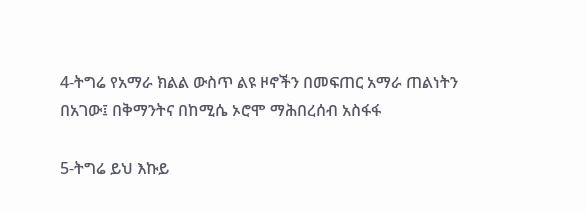4-ትግሬ የአማራ ክልል ውስጥ ልዩ ዞኖችን በመፍጠር አማራ ጠልነትን በአገው፤ በቅማንትና በከሚሴ ኦሮሞ ማሕበረሰብ አስፋፋ

5-ትግሬ ይህ እኩይ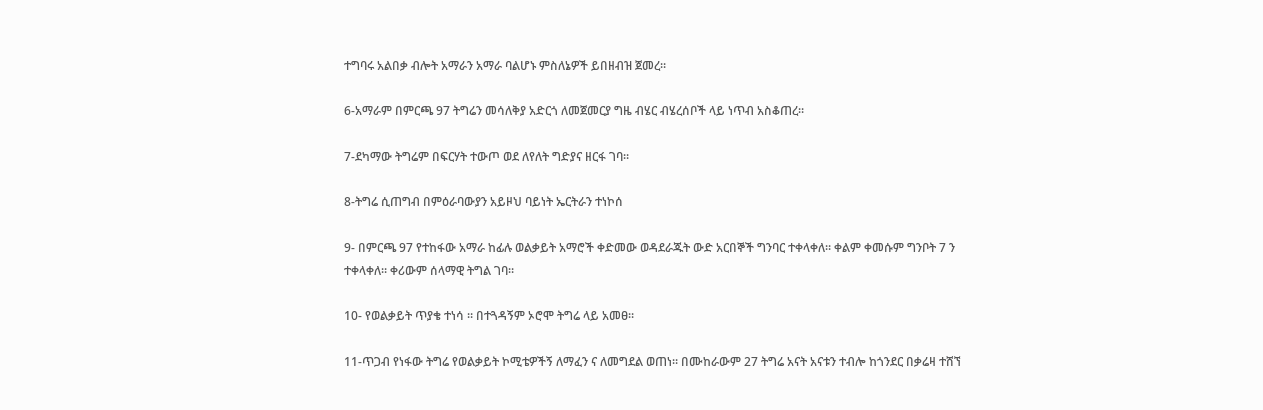ተግባሩ አልበቃ ብሎት አማራን አማራ ባልሆኑ ምስለኔዎች ይበዘብዝ ጀመረ።

6-አማራም በምርጫ 97 ትግሬን መሳለቅያ አድርጎ ለመጀመርያ ግዜ ብሄር ብሄረሰቦች ላይ ነጥብ አስቆጠረ።

7-ደካማው ትግሬም በፍርሃት ተውጦ ወደ ለየለት ግድያና ዘርፋ ገባ።

8-ትግሬ ሲጠግብ በምዕራባውያን አይዞህ ባይነት ኤርትራን ተነኮሰ

9- በምርጫ 97 የተከፋው አማራ ከፊሉ ወልቃይት አማሮች ቀድመው ወዳደራጁት ውድ አርበኞች ግንባር ተቀላቀለ። ቀልም ቀመሱም ግንቦት 7 ን ተቀላቀለ። ቀሪውም ሰላማዊ ትግል ገባ።

10- የወልቃይት ጥያቄ ተነሳ ። በተጓዳኝም ኦሮሞ ትግሬ ላይ አመፀ።

11-ጥጋብ የነፋው ትግሬ የወልቃይት ኮሚቴዎችኝ ለማፈን ና ለመግደል ወጠነ። በሙከራውም 27 ትግሬ አናት አናቱን ተብሎ ከጎንደር በቃሬዛ ተሸኘ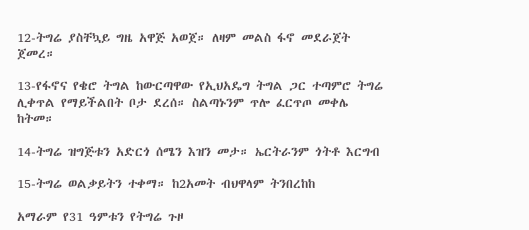12-ትግሬ ያስቸኳይ ግዜ አዋጅ አወጀ። ለዛም መልስ ፋኖ መደራጀት ጀመረ።

13-የፋኖና የቄሮ ትግል ከውርጣዋው የኢህአዴግ ትግል ጋር ተጣምሮ ትግሬ ሊቀጥል የማይችልበት ቦታ ደረሰ። ስልጣኑንም ጥሎ ፈርጥጦ መቀሌ ከትመ።

14-ትግሬ ዝግጅቱን አድርጎ ሰሜን እዝን መታ። ኤርትራንም ጎትቶ እርግብ

15-ትግሬ ወልቃይትን ተቀማ። ከ2አመት ብህዋላም ትንበረከከ

አማራም የ31 ዓምቱን የትግሬ ጉዞ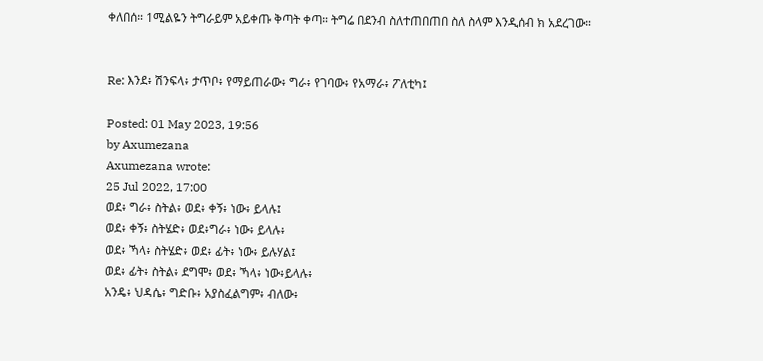ቀለበሰ። 1ሚልዬን ትግራይም አይቀጡ ቅጣት ቀጣ። ትግሬ በደንብ ስለተጠበጠበ ስለ ስላም እንዲሰብ ክ አደረገው።


Re: እንደ፥ ሽንፍላ፥ ታጥቦ፥ የማይጠራው፥ ግራ፥ የገባው፥ የአማራ፥ ፖለቲካ፤

Posted: 01 May 2023, 19:56
by Axumezana
Axumezana wrote:
25 Jul 2022, 17:00
ወደ፥ ግራ፥ ስትል፥ ወደ፥ ቀኝ፥ ነው፥ ይላሉ፤
ወደ፥ ቀኝ፥ ስትሄድ፥ ወደ፥ግራ፥ ነው፥ ይላሉ፥
ወደ፥ ኻላ፥ ስትሄድ፥ ወደ፥ ፊት፥ ነው፥ ይሉሃል፤
ወደ፥ ፊት፥ ስትል፥ ደግሞ፥ ወደ፥ ኻላ፥ ነው፥ይላሉ፥
አንዴ፥ ህዳሴ፥ ግድቡ፥ አያስፈልግም፥ ብለው፥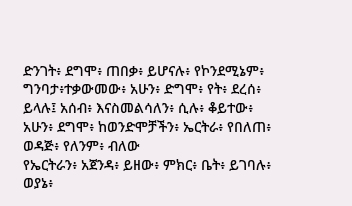ድንገት፥ ደግሞ፥ ጠበቃ፥ ይሆናሉ፥ የኮንደሚኔም፥ ግንባታ፥ተቃውመው፥ አሁን፥ ድግሞ፥ የት፥ ደረሰ፥ ይላሉ፤ አሰብ፥ እናስመልሳለን፥ ሲሉ፥ ቆይተው፥ አሁን፥ ደግሞ፥ ከወንድሞቻችን፥ ኤርትራ፥ የበለጠ፥ ወዳጅ፥ የለንም፥ ብለው
የኤርትራን፥ አጀንዳ፥ ይዘው፥ ምክር፥ ቤት፥ ይገባሉ፥
ወያኔ፥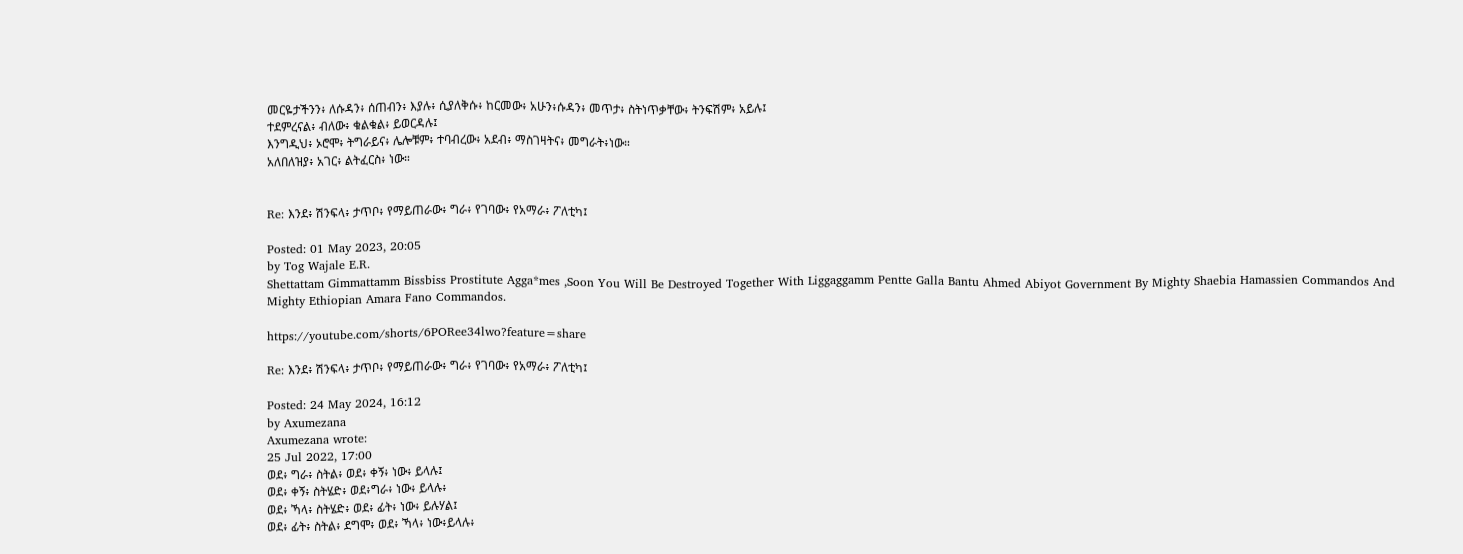መርዬታችንን፥ ለሱዳን፥ ሰጠብን፥ እያሉ፥ ሲያለቅሱ፥ ከርመው፥ አሁን፥ሱዳን፥ መጥታ፥ ስትነጥቃቸው፥ ትንፍሽም፥ አይሉ፤
ተደምረናል፥ ብለው፥ ቁልቁል፥ ይወርዳሉ፤
እንግዲህ፥ ኦሮሞ፥ ትግራይና፥ ሌሎቹም፥ ተባብረው፥ አደብ፥ ማስገዛትና፥ መግራት፥ነው።
አለበለዝያ፥ አገር፥ ልትፈርስ፥ ነው።


Re: እንደ፥ ሽንፍላ፥ ታጥቦ፥ የማይጠራው፥ ግራ፥ የገባው፥ የአማራ፥ ፖለቲካ፤

Posted: 01 May 2023, 20:05
by Tog Wajale E.R.
Shettattam Gimmattamm Bissbiss Prostitute Agga*mes ,Soon You Will Be Destroyed Together With Liggaggamm Pentte Galla Bantu Ahmed Abiyot Government By Mighty Shaebia Hamassien Commandos And Mighty Ethiopian Amara Fano Commandos.

https://youtube.com/shorts/6PORee34lwo?feature=share

Re: እንደ፥ ሽንፍላ፥ ታጥቦ፥ የማይጠራው፥ ግራ፥ የገባው፥ የአማራ፥ ፖለቲካ፤

Posted: 24 May 2024, 16:12
by Axumezana
Axumezana wrote:
25 Jul 2022, 17:00
ወደ፥ ግራ፥ ስትል፥ ወደ፥ ቀኝ፥ ነው፥ ይላሉ፤
ወደ፥ ቀኝ፥ ስትሄድ፥ ወደ፥ግራ፥ ነው፥ ይላሉ፥
ወደ፥ ኻላ፥ ስትሄድ፥ ወደ፥ ፊት፥ ነው፥ ይሉሃል፤
ወደ፥ ፊት፥ ስትል፥ ደግሞ፥ ወደ፥ ኻላ፥ ነው፥ይላሉ፥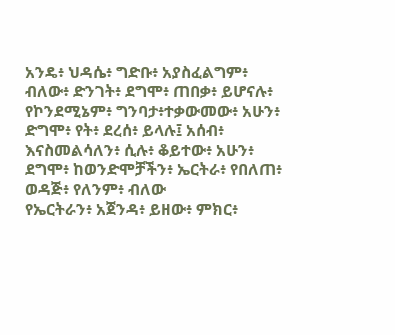አንዴ፥ ህዳሴ፥ ግድቡ፥ አያስፈልግም፥ ብለው፥ ድንገት፥ ደግሞ፥ ጠበቃ፥ ይሆናሉ፥ የኮንደሚኔም፥ ግንባታ፥ተቃውመው፥ አሁን፥ ድግሞ፥ የት፥ ደረሰ፥ ይላሉ፤ አሰብ፥ እናስመልሳለን፥ ሲሉ፥ ቆይተው፥ አሁን፥ ደግሞ፥ ከወንድሞቻችን፥ ኤርትራ፥ የበለጠ፥ ወዳጅ፥ የለንም፥ ብለው
የኤርትራን፥ አጀንዳ፥ ይዘው፥ ምክር፥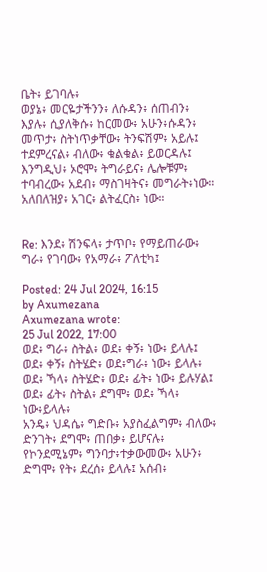ቤት፥ ይገባሉ፥
ወያኔ፥ መርዬታችንን፥ ለሱዳን፥ ሰጠብን፥ እያሉ፥ ሲያለቅሱ፥ ከርመው፥ አሁን፥ሱዳን፥ መጥታ፥ ስትነጥቃቸው፥ ትንፍሽም፥ አይሉ፤
ተደምረናል፥ ብለው፥ ቁልቁል፥ ይወርዳሉ፤
እንግዲህ፥ ኦሮሞ፥ ትግራይና፥ ሌሎቹም፥ ተባብረው፥ አደብ፥ ማስገዛትና፥ መግራት፥ነው።
አለበለዝያ፥ አገር፥ ልትፈርስ፥ ነው።


Re: እንደ፥ ሽንፍላ፥ ታጥቦ፥ የማይጠራው፥ ግራ፥ የገባው፥ የአማራ፥ ፖለቲካ፤

Posted: 24 Jul 2024, 16:15
by Axumezana
Axumezana wrote:
25 Jul 2022, 17:00
ወደ፥ ግራ፥ ስትል፥ ወደ፥ ቀኝ፥ ነው፥ ይላሉ፤
ወደ፥ ቀኝ፥ ስትሄድ፥ ወደ፥ግራ፥ ነው፥ ይላሉ፥
ወደ፥ ኻላ፥ ስትሄድ፥ ወደ፥ ፊት፥ ነው፥ ይሉሃል፤
ወደ፥ ፊት፥ ስትል፥ ደግሞ፥ ወደ፥ ኻላ፥ ነው፥ይላሉ፥
አንዴ፥ ህዳሴ፥ ግድቡ፥ አያስፈልግም፥ ብለው፥ ድንገት፥ ደግሞ፥ ጠበቃ፥ ይሆናሉ፥ የኮንደሚኔም፥ ግንባታ፥ተቃውመው፥ አሁን፥ ድግሞ፥ የት፥ ደረሰ፥ ይላሉ፤ አሰብ፥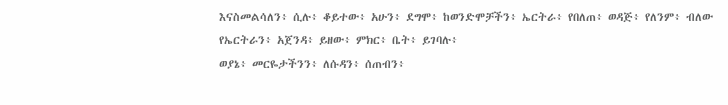እናስመልሳለን፥ ሲሉ፥ ቆይተው፥ አሁን፥ ደግሞ፥ ከወንድሞቻችን፥ ኤርትራ፥ የበለጠ፥ ወዳጅ፥ የለንም፥ ብለው
የኤርትራን፥ አጀንዳ፥ ይዘው፥ ምክር፥ ቤት፥ ይገባሉ፥
ወያኔ፥ መርዬታችንን፥ ለሱዳን፥ ሰጠብን፥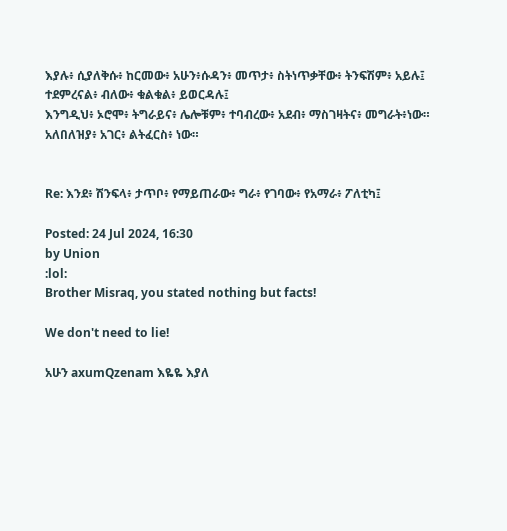እያሉ፥ ሲያለቅሱ፥ ከርመው፥ አሁን፥ሱዳን፥ መጥታ፥ ስትነጥቃቸው፥ ትንፍሽም፥ አይሉ፤
ተደምረናል፥ ብለው፥ ቁልቁል፥ ይወርዳሉ፤
እንግዲህ፥ ኦሮሞ፥ ትግራይና፥ ሌሎቹም፥ ተባብረው፥ አደብ፥ ማስገዛትና፥ መግራት፥ነው።
አለበለዝያ፥ አገር፥ ልትፈርስ፥ ነው።


Re: እንደ፥ ሽንፍላ፥ ታጥቦ፥ የማይጠራው፥ ግራ፥ የገባው፥ የአማራ፥ ፖለቲካ፤

Posted: 24 Jul 2024, 16:30
by Union
:lol:
Brother Misraq, you stated nothing but facts!

We don't need to lie!

አሁን axumQzenam እዬዬ እያለ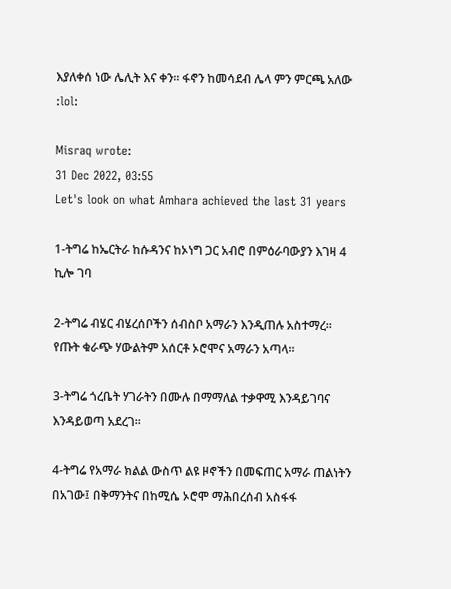እያለቀሰ ነው ሌሊት እና ቀን። ፋኖን ከመሳደብ ሌላ ምን ምርጫ አለው :lol:

Misraq wrote:
31 Dec 2022, 03:55
Let's look on what Amhara achieved the last 31 years

1-ትግሬ ከኤርትራ ከሱዳንና ከኦነግ ጋር አብሮ በምዕራባውያን እገዛ 4 ኪሎ ገባ

2-ትግሬ ብሄር ብሄረሰቦችን ሰብስቦ አማራን እንዲጠሉ አስተማረ። የጡት ቁራጭ ሃውልትም አሰርቶ ኦሮሞና አማራን አጣላ።

3-ትግሬ ጎረቤት ሃገራትን በሙሉ በማማለል ተቃዋሚ እንዳይገባና እንዳይወጣ አደረገ።

4-ትግሬ የአማራ ክልል ውስጥ ልዩ ዞኖችን በመፍጠር አማራ ጠልነትን በአገው፤ በቅማንትና በከሚሴ ኦሮሞ ማሕበረሰብ አስፋፋ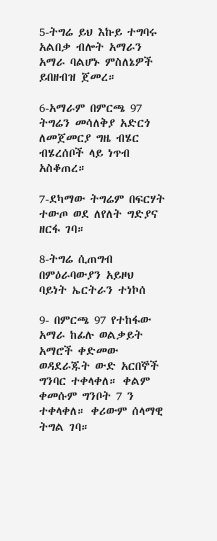5-ትግሬ ይህ እኩይ ተግባሩ አልበቃ ብሎት አማራን አማራ ባልሆኑ ምስለኔዎች ይበዘብዝ ጀመረ።

6-አማራም በምርጫ 97 ትግሬን መሳለቅያ አድርጎ ለመጀመርያ ግዜ ብሄር ብሄረሰቦች ላይ ነጥብ አስቆጠረ።

7-ደካማው ትግሬም በፍርሃት ተውጦ ወደ ለየለት ግድያና ዘርፋ ገባ።

8-ትግሬ ሲጠግብ በምዕራባውያን አይዞህ ባይነት ኤርትራን ተነኮሰ

9- በምርጫ 97 የተከፋው አማራ ከፊሉ ወልቃይት አማሮች ቀድመው ወዳደራጁት ውድ አርበኞች ግንባር ተቀላቀለ። ቀልም ቀመሱም ግንቦት 7 ን ተቀላቀለ። ቀሪውም ሰላማዊ ትግል ገባ።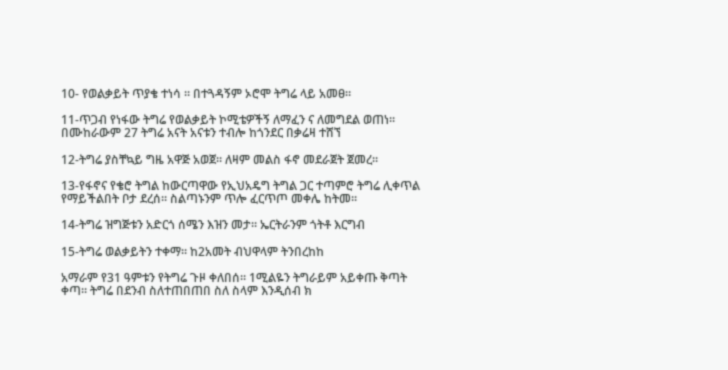10- የወልቃይት ጥያቄ ተነሳ ። በተጓዳኝም ኦሮሞ ትግሬ ላይ አመፀ።

11-ጥጋብ የነፋው ትግሬ የወልቃይት ኮሚቴዎችኝ ለማፈን ና ለመግደል ወጠነ። በሙከራውም 27 ትግሬ አናት አናቱን ተብሎ ከጎንደር በቃሬዛ ተሸኘ

12-ትግሬ ያስቸኳይ ግዜ አዋጅ አወጀ። ለዛም መልስ ፋኖ መደራጀት ጀመረ።

13-የፋኖና የቄሮ ትግል ከውርጣዋው የኢህአዴግ ትግል ጋር ተጣምሮ ትግሬ ሊቀጥል የማይችልበት ቦታ ደረሰ። ስልጣኑንም ጥሎ ፈርጥጦ መቀሌ ከትመ።

14-ትግሬ ዝግጅቱን አድርጎ ሰሜን እዝን መታ። ኤርትራንም ጎትቶ እርግብ

15-ትግሬ ወልቃይትን ተቀማ። ከ2አመት ብህዋላም ትንበረከከ

አማራም የ31 ዓምቱን የትግሬ ጉዞ ቀለበሰ። 1ሚልዬን ትግራይም አይቀጡ ቅጣት ቀጣ። ትግሬ በደንብ ስለተጠበጠበ ስለ ስላም እንዲሰብ ክ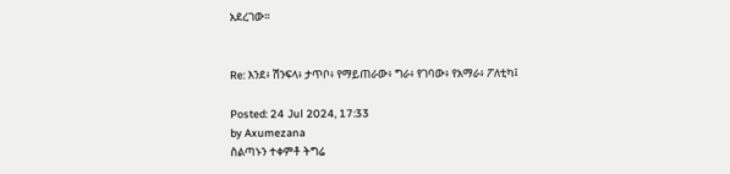አደረገው።


Re: እንደ፥ ሽንፍላ፥ ታጥቦ፥ የማይጠራው፥ ግራ፥ የገባው፥ የአማራ፥ ፖለቲካ፤

Posted: 24 Jul 2024, 17:33
by Axumezana
ስልጣኑን ተቀምቶ ትግሬ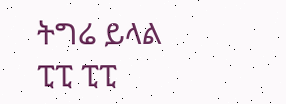ትግሬ ይላል
ፒፒ ፒፒ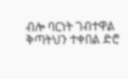ብሎ ባርነት ገብተዋል
ቅጣትህን ተቀበል ድሮ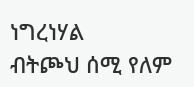ነግረነሃል
ብትጮህ ሰሚ የለም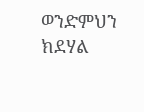ወንድምህን ክደሃል